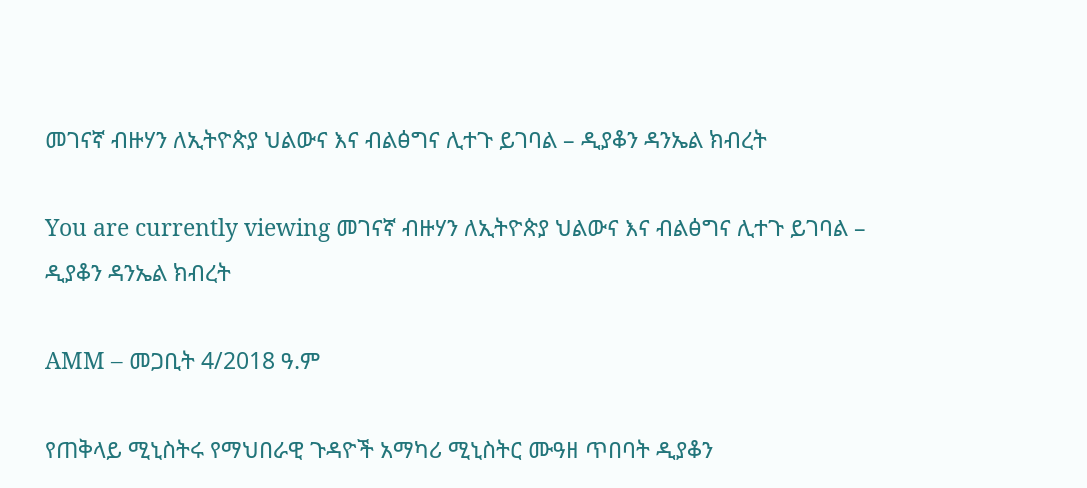መገናኛ ብዙሃን ለኢትዮጵያ ህልውና እና ብልፅግና ሊተጉ ይገባል – ዲያቆን ዳንኤል ክብረት

You are currently viewing መገናኛ ብዙሃን ለኢትዮጵያ ህልውና እና ብልፅግና ሊተጉ ይገባል – ዲያቆን ዳንኤል ክብረት

AMM – መጋቢት 4/2018 ዓ.ም

የጠቅላይ ሚኒስትሩ የማህበራዊ ጉዳዮች አማካሪ ሚኒስትር ሙዓዘ ጥበባት ዲያቆን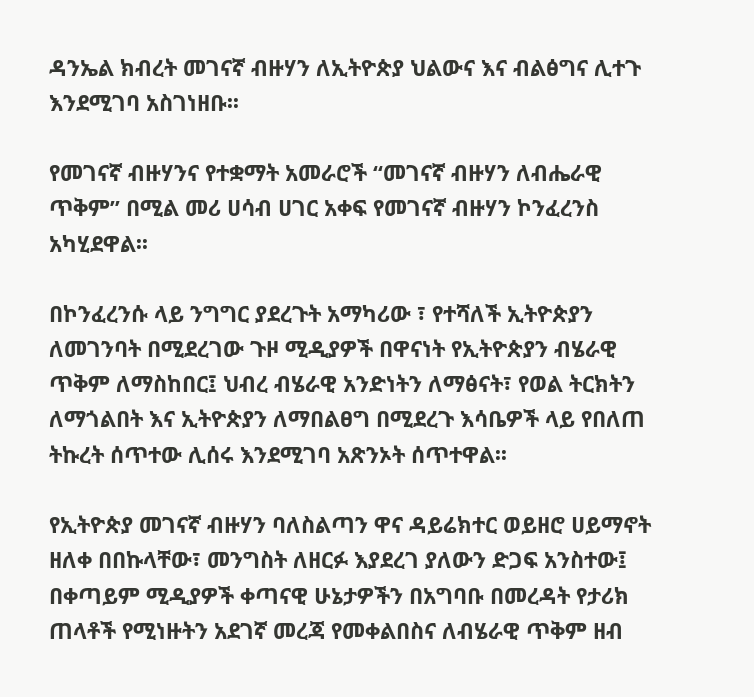ዳንኤል ክብረት መገናኛ ብዙሃን ለኢትዮጵያ ህልውና እና ብልፅግና ሊተጉ እንደሚገባ አስገነዘቡ፡፡

የመገናኛ ብዙሃንና የተቋማት አመራሮች “መገናኛ ብዙሃን ለብሔራዊ ጥቅም” በሚል መሪ ሀሳብ ሀገር አቀፍ የመገናኛ ብዙሃን ኮንፈረንስ አካሂደዋል፡፡

በኮንፈረንሱ ላይ ንግግር ያደረጉት አማካሪው ፣ የተሻለች ኢትዮጵያን ለመገንባት በሚደረገው ጉዞ ሚዲያዎች በዋናነት የኢትዮጵያን ብሄራዊ ጥቅም ለማስከበር፤ ህብረ ብሄራዊ አንድነትን ለማፅናት፣ የወል ትርክትን ለማጎልበት እና ኢትዮጵያን ለማበልፀግ በሚደረጉ እሳቤዎች ላይ የበለጠ ትኩረት ሰጥተው ሊሰሩ እንደሚገባ አጽንኦት ሰጥተዋል፡፡

የኢትዮጵያ መገናኛ ብዙሃን ባለስልጣን ዋና ዳይሬክተር ወይዘሮ ሀይማኖት ዘለቀ በበኩላቸው፣ መንግስት ለዘርፉ እያደረገ ያለውን ድጋፍ አንስተው፤ በቀጣይም ሚዲያዎች ቀጣናዊ ሁኔታዎችን በአግባቡ በመረዳት የታሪክ ጠላቶች የሚነዙትን አደገኛ መረጃ የመቀልበስና ለብሄራዊ ጥቅም ዘብ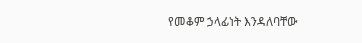የመቆም ኃላፊነት እንዳለባቸው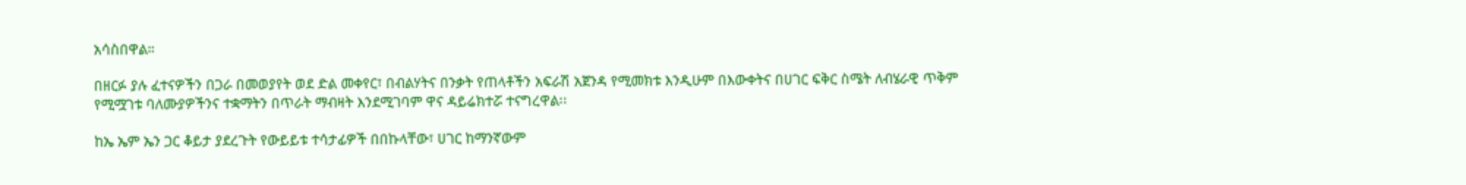አሳስበዋል።

በዘርፉ ያሉ ፈተናዎችን በጋራ በመወያየት ወደ ድል መቀየር፣ በብልሃትና በንቃት የጠላቶችን አፍራሽ አጀንዳ የሚመክቱ እንዲሁም በእውቀትና በሀገር ፍቅር ስሜት ለብሄራዊ ጥቅም የሚሟገቱ ባለሙያዎችንና ተቋማትን በጥራት ማብዛት እንደሚገባም ዋና ዳይሬክተሯ ተናግረዋል፡፡

ከኤ ኤም ኤን ጋር ቆይታ ያደረጉት የውይይቱ ተሳታፊዎች በበኩላቸው፣ ሀገር ከማንኛውም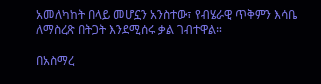አመለካከት በላይ መሆኗን አንስተው፣ የብሄራዊ ጥቅምን እሳቤ ለማስረጽ በትጋት እንደሚሰሩ ቃል ገብተዋል።

በአስማረ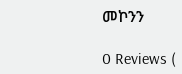መኮንን

0 Reviews (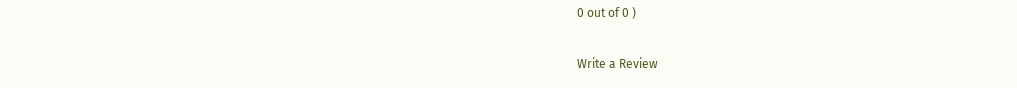0 out of 0 )

Write a Review